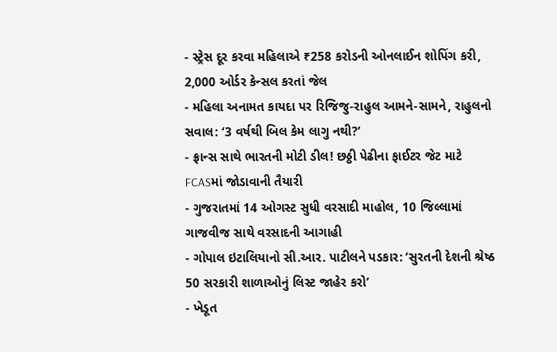- સ્ટ્રેસ દૂર કરવા મહિલાએ ₹258 કરોડની ઓનલાઈન શોપિંગ કરી, 2,000 ઓર્ડર કેન્સલ કરતાં જેલ
- મહિલા અનામત કાયદા પર રિજિજુ-રાહુલ આમને-સામને, રાહુલનો સવાલ: ‘3 વર્ષથી બિલ કેમ લાગુ નથી?’
- ફ્રાન્સ સાથે ભારતની મોટી ડીલ! છઠ્ઠી પેઢીના ફાઈટર જેટ માટે FCASમાં જોડાવાની તૈયારી
- ગુજરાતમાં 14 ઓગસ્ટ સુધી વરસાદી માહોલ, 10 જિલ્લામાં ગાજવીજ સાથે વરસાદની આગાહી
- ગોપાલ ઇટાલિયાનો સી.આર. પાટીલને પડકાર: ‘સુરતની દેશની શ્રેષ્ઠ 50 સરકારી શાળાઓનું લિસ્ટ જાહેર કરો’
- ખેડૂત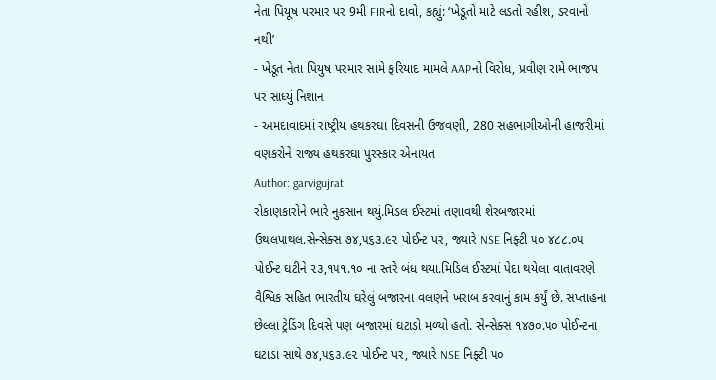નેતા પિયૂષ પરમાર પર 9મી FIRનો દાવો, કહ્યું: ‘ખેડૂતો માટે લડતો રહીશ, ડરવાનો નથી’
- ખેડૂત નેતા પિયુષ પરમાર સામે ફરિયાદ મામલે AAPનો વિરોધ, પ્રવીણ રામે ભાજપ પર સાધ્યું નિશાન
- અમદાવાદમાં રાષ્ટ્રીય હથકરઘા દિવસની ઉજવણી, 280 સહભાગીઓની હાજરીમાં વણકરોને રાજ્ય હથકરઘા પુરસ્કાર એનાયત
Author: garvigujrat
રોકાણકારોને ભારે નુકસાન થયું.મિડલ ઈસ્ટમાં તણાવથી શેરબજારમાં ઉથલપાથલ.સેન્સેક્સ ૭૪,૫૬૩.૯૨ પોઈન્ટ પર, જ્યારે NSE નિફ્ટી ૫૦ ૪૮૮.૦૫ પોઈન્ટ ઘટીને ૨૩,૧૫૧.૧૦ ના સ્તરે બંધ થયા.મિડિલ ઈસ્ટમાં પેદા થયેલા વાતાવરણે વૈશ્વિક સહિત ભારતીય ઘરેલું બજારના વલણને ખરાબ કરવાનું કામ કર્યું છે. સપ્તાહના છેલ્લા ટ્રેડિંગ દિવસે પણ બજારમાં ઘટાડો મળ્યો હતો. સેન્સેક્સ ૧૪૭૦.૫૦ પોઈન્ટના ઘટાડા સાથે ૭૪,૫૬૩.૯૨ પોઈન્ટ પર, જ્યારે NSE નિફ્ટી ૫૦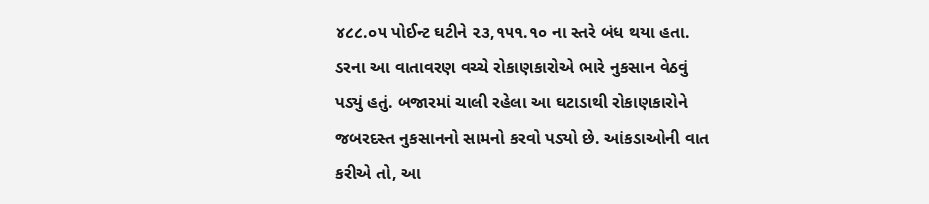૪૮૮.૦૫ પોઈન્ટ ઘટીને ૨૩,૧૫૧.૧૦ ના સ્તરે બંધ થયા હતા. ડરના આ વાતાવરણ વચ્ચે રોકાણકારોએ ભારે નુકસાન વેઠવું પડ્યું હતું. બજારમાં ચાલી રહેલા આ ઘટાડાથી રોકાણકારોને જબરદસ્ત નુકસાનનો સામનો કરવો પડ્યો છે. આંકડાઓની વાત કરીએ તો, આ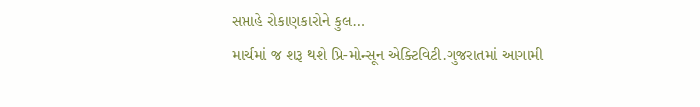સપ્તાહે રોકાણકારોને કુલ…
માર્ચમાં જ શરૂ થશે પ્રિ-મોન્સૂન એક્ટિવિટી.ગુજરાતમાં આગામી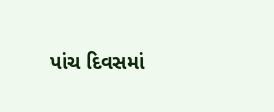પાંચ દિવસમાં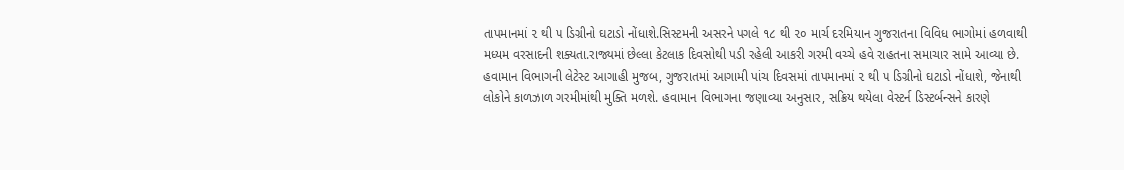તાપમાનમાં ૨ થી ૫ ડિગ્રીનો ઘટાડો નોંધાશે.સિસ્ટમની અસરને પગલે ૧૮ થી ૨૦ માર્ચ દરમિયાન ગુજરાતના વિવિધ ભાગોમાં હળવાથી મધ્યમ વરસાદની શક્યતા.રાજ્યમાં છેલ્લા કેટલાક દિવસોથી પડી રહેલી આકરી ગરમી વચ્ચે હવે રાહતના સમાચાર સામે આવ્યા છે. હવામાન વિભાગની લેટેસ્ટ આગાહી મુજબ, ગુજરાતમાં આગામી પાંચ દિવસમાં તાપમાનમાં ૨ થી ૫ ડિગ્રીનો ઘટાડો નોંધાશે, જેનાથી લોકોને કાળઝાળ ગરમીમાંથી મુક્તિ મળશે. હવામાન વિભાગના જણાવ્યા અનુસાર, સક્રિય થયેલા વેસ્ટર્ન ડિસ્ટર્બન્સને કારણે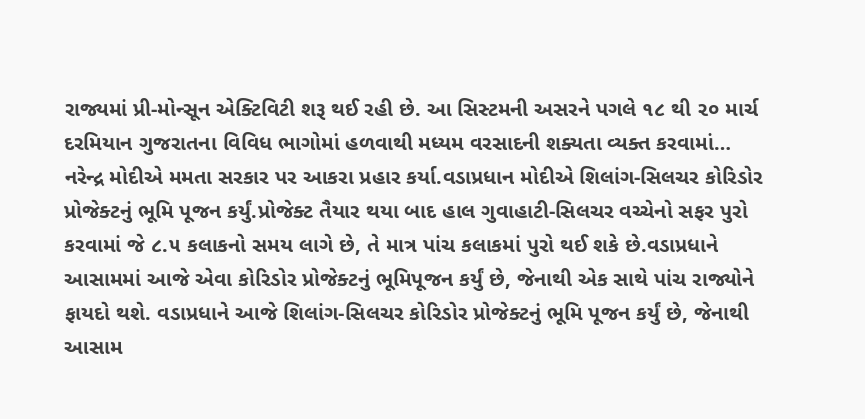રાજ્યમાં પ્રી-મોન્સૂન એક્ટિવિટી શરૂ થઈ રહી છે. આ સિસ્ટમની અસરને પગલે ૧૮ થી ૨૦ માર્ચ દરમિયાન ગુજરાતના વિવિધ ભાગોમાં હળવાથી મધ્યમ વરસાદની શક્યતા વ્યક્ત કરવામાં…
નરેન્દ્ર મોદીએ મમતા સરકાર પર આકરા પ્રહાર કર્યા.વડાપ્રધાન મોદીએ શિલાંગ-સિલચર કોરિડોર પ્રોજેક્ટનું ભૂમિ પૂજન કર્યું.પ્રોજેક્ટ તૈયાર થયા બાદ હાલ ગુવાહાટી-સિલચર વચ્ચેનો સફર પુરો કરવામાં જે ૮.૫ કલાકનો સમય લાગે છે, તે માત્ર પાંચ કલાકમાં પુરો થઈ શકે છે.વડાપ્રધાને આસામમાં આજે એવા કોરિડોર પ્રોજેક્ટનું ભૂમિપૂજન કર્યું છે, જેનાથી એક સાથે પાંચ રાજ્યોને ફાયદો થશે. વડાપ્રધાને આજે શિલાંગ-સિલચર કોરિડોર પ્રોજેક્ટનું ભૂમિ પૂજન કર્યું છે, જેનાથી આસામ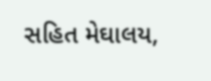સહિત મેઘાલય,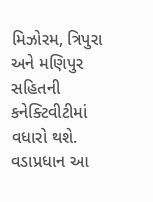મિઝોરમ, ત્રિપુરા અને મણિપુર સહિતની કનેક્ટિવીટીમાં વધારો થશે. વડાપ્રધાન આ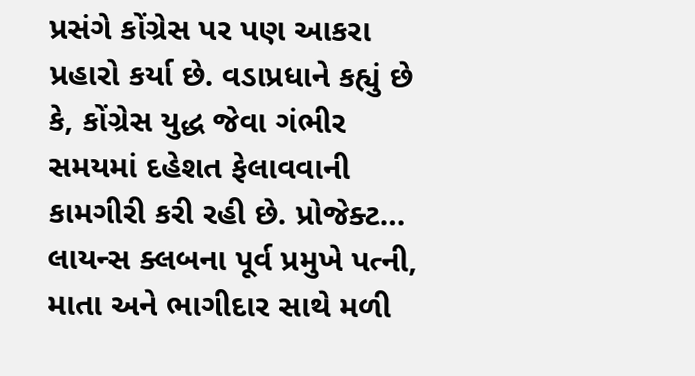પ્રસંગે કોંગ્રેસ પર પણ આકરા પ્રહારો કર્યા છે. વડાપ્રધાને કહ્યું છે કે, કોંગ્રેસ યુદ્ધ જેવા ગંભીર સમયમાં દહેશત ફેલાવવાની કામગીરી કરી રહી છે. પ્રોજેક્ટ…
લાયન્સ ક્લબના પૂર્વ પ્રમુખે પત્ની, માતા અને ભાગીદાર સાથે મળી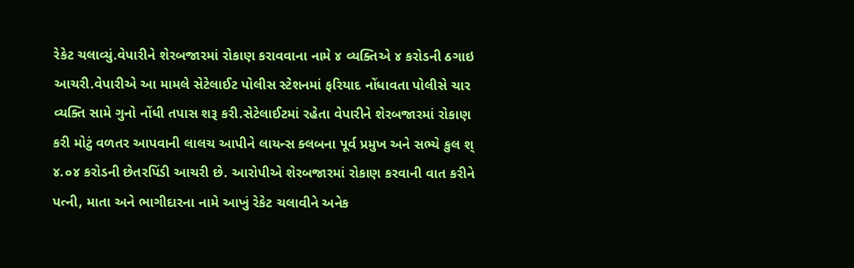રેકેટ ચલાવ્યું.વેપારીને શેરબજારમાં રોકાણ કરાવવાના નામે ૪ વ્યક્તિએ ૪ કરોડની ઠગાઇ આચરી.વેપારીએ આ મામલે સેટેલાઈટ પોલીસ સ્ટેશનમાં ફરિયાદ નોંધાવતા પોલીસે ચાર વ્યક્તિ સામે ગુનો નોંધી તપાસ શરૂ કરી.સેટેલાઈટમાં રહેતા વેપારીને શેરબજારમાં રોકાણ કરી મોટું વળતર આપવાની લાલચ આપીને લાયન્સ ક્લબના પૂર્વ પ્રમુખ અને સભ્યે કુલ શ્ ૪.૦૪ કરોડની છેતરપિંડી આચરી છે. આરોપીએ શેરબજારમાં રોકાણ કરવાની વાત કરીને પત્ની, માતા અને ભાગીદારના નામે આખું રેકેટ ચલાવીને અનેક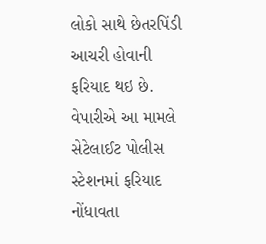લોકો સાથે છેતરપિંડી આચરી હોવાની ફરિયાદ થઇ છે. વેપારીએ આ મામલે સેટેલાઈટ પોલીસ સ્ટેશનમાં ફરિયાદ નોંધાવતા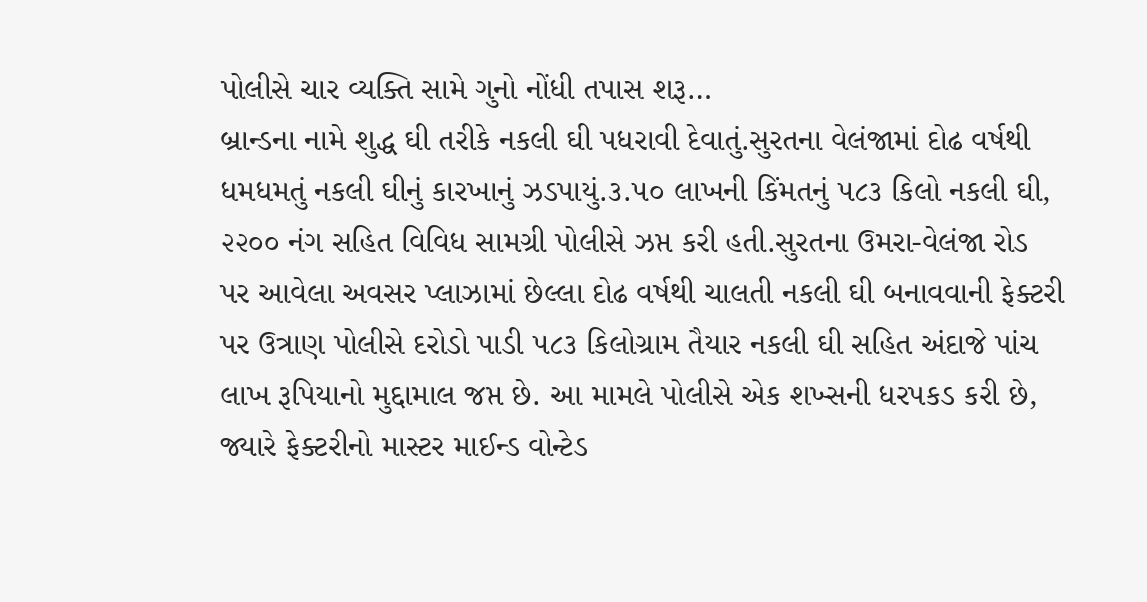પોલીસે ચાર વ્યક્તિ સામે ગુનો નોંધી તપાસ શરૂ…
બ્રાન્ડના નામે શુદ્ધ ઘી તરીકે નકલી ઘી પધરાવી દેવાતું.સુરતના વેલંજામાં દોઢ વર્ષથી ધમધમતું નકલી ઘીનું કારખાનું ઝડપાયું.૩.૫૦ લાખની કિંમતનું ૫૮૩ કિલો નકલી ઘી, ૨૨૦૦ નંગ સહિત વિવિધ સામગ્રી પોલીસે ઝપ્ત કરી હતી.સુરતના ઉમરા-વેલંજા રોડ પર આવેલા અવસર પ્લાઝામાં છેલ્લા દોઢ વર્ષથી ચાલતી નકલી ઘી બનાવવાની ફેક્ટરી પર ઉત્રાણ પોલીસે દરોડો પાડી ૫૮૩ કિલોગ્રામ તૈયાર નકલી ઘી સહિત અંદાજે પાંચ લાખ રૂપિયાનો મુદ્દામાલ જપ્ત છે. આ મામલે પોલીસે એક શખ્સની ધરપકડ કરી છે, જ્યારે ફેક્ટરીનો માસ્ટર માઈન્ડ વોન્ટેડ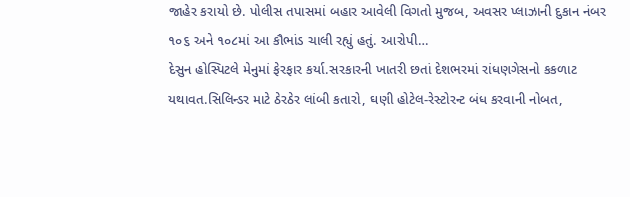જાહેર કરાયો છે. પોલીસ તપાસમાં બહાર આવેલી વિગતો મુજબ, અવસર પ્લાઝાની દુકાન નંબર ૧૦૬ અને ૧૦૮માં આ કૌભાંડ ચાલી રહ્યું હતું. આરોપી…
દેસુન હોસ્પિટલે મેનુમાં ફેરફાર કર્યા.સરકારની ખાતરી છતાં દેશભરમાં રાંધણગેસનો કકળાટ યથાવત.સિલિન્ડર માટે ઠેરઠેર લાંબી કતારો, ઘણી હોટેલ-રેસ્ટોરન્ટ બંધ કરવાની નોબત,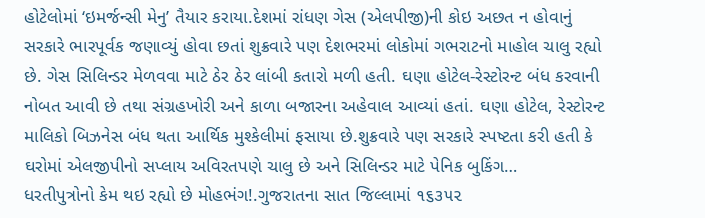હોટેલોમાં ‘ઇમર્જન્સી મેનુ’ તૈયાર કરાયા.દેશમાં રાંધણ ગેસ (એલપીજી)ની કોઇ અછત ન હોવાનું સરકારે ભારપૂર્વક જણાવ્યું હોવા છતાં શુક્રવારે પણ દેશભરમાં લોકોમાં ગભરાટનો માહોલ ચાલુ રહ્યો છે. ગેસ સિલિન્ડર મેળવવા માટે ઠેર ઠેર લાંબી કતારો મળી હતી. ઘણા હોટેલ-રેસ્ટોરન્ટ બંધ કરવાની નોબત આવી છે તથા સંગ્રહખોરી અને કાળા બજારના અહેવાલ આવ્યાં હતાં. ઘણા હોટેલ, રેસ્ટોરન્ટ માલિકો બિઝનેસ બંધ થતા આર્થિક મુશ્કેલીમાં ફસાયા છે.શુક્રવારે પણ સરકારે સ્પષ્ટતા કરી હતી કે ઘરોમાં એલજીપીનો સપ્લાય અવિરતપણે ચાલુ છે અને સિલિન્ડર માટે પેનિક બુકિંગ…
ધરતીપુત્રોનો કેમ થઇ રહ્યો છે મોહભંગ!.ગુજરાતના સાત જિલ્લામાં ૧૬૩૫૨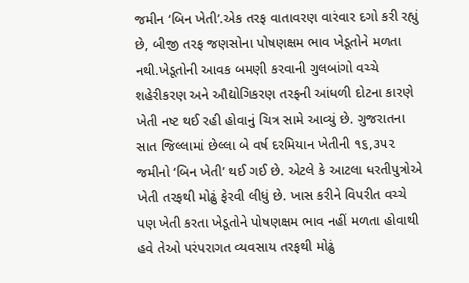જમીન ‘બિન ખેતી’.એક તરફ વાતાવરણ વારંવાર દગો કરી રહ્યું છે, બીજી તરફ જણસોના પોષણક્ષમ ભાવ ખેડૂતોને મળતા નથી.ખેડૂતોની આવક બમણી કરવાની ગુલબાંગો વચ્ચે શહેરીકરણ અને ઔદ્યોગિકરણ તરફની આંધળી દોટના કારણે ખેતી નષ્ટ થઈ રહી હોવાનું ચિત્ર સામે આવ્યું છે. ગુજરાતના સાત જિલ્લામાં છેલ્લા બે વર્ષ દરમિયાન ખેતીની ૧૬,૩૫૨ જમીનો ‘બિન ખેતી’ થઈ ગઈ છે. એટલે કે આટલા ધરતીપુત્રોએ ખેતી તરફથી મોઢું ફેરવી લીધું છે. ખાસ કરીને વિપરીત વચ્ચે પણ ખેતી કરતા ખેડૂતોને પોષણક્ષમ ભાવ નહીં મળતા હોવાથી હવે તેઓ પરંપરાગત વ્યવસાય તરફથી મોઢું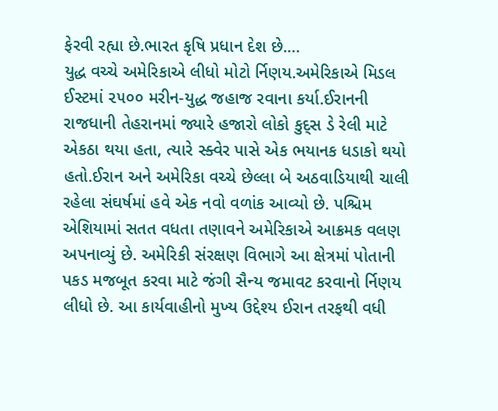ફેરવી રહ્યા છે.ભારત કૃષિ પ્રધાન દેશ છે.…
યુદ્ધ વચ્ચે અમેરિકાએ લીધો મોટો ર્નિણય.અમેરિકાએ મિડલ ઈસ્ટમાં ૨૫૦૦ મરીન-યુદ્ધ જહાજ રવાના કર્યા.ઈરાનની રાજધાની તેહરાનમાં જ્યારે હજારો લોકો કુદ્સ ડે રેલી માટે એકઠા થયા હતા, ત્યારે સ્ક્વેર પાસે એક ભયાનક ધડાકો થયો હતો.ઈરાન અને અમેરિકા વચ્ચે છેલ્લા બે અઠવાડિયાથી ચાલી રહેલા સંઘર્ષમાં હવે એક નવો વળાંક આવ્યો છે. પશ્ચિમ એશિયામાં સતત વધતા તણાવને અમેરિકાએ આક્રમક વલણ અપનાવ્યું છે. અમેરિકી સંરક્ષણ વિભાગે આ ક્ષેત્રમાં પોતાની પકડ મજબૂત કરવા માટે જંગી સૈન્ય જમાવટ કરવાનો ર્નિણય લીધો છે. આ કાર્યવાહીનો મુખ્ય ઉદ્દેશ્ય ઈરાન તરફથી વધી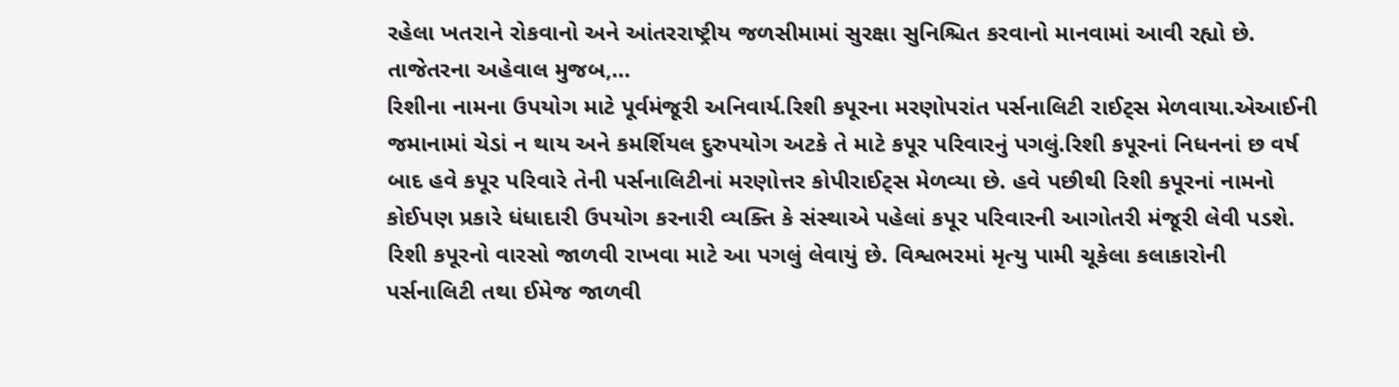રહેલા ખતરાને રોકવાનો અને આંતરરાષ્ટ્રીય જળસીમામાં સુરક્ષા સુનિશ્ચિત કરવાનો માનવામાં આવી રહ્યો છે. તાજેતરના અહેવાલ મુજબ,…
રિશીના નામના ઉપયોગ માટે પૂર્વમંજૂરી અનિવાર્ય.રિશી કપૂરના મરણોપરાંત પર્સનાલિટી રાઈટ્સ મેળવાયા.એઆઈની જમાનામાં ચેડાં ન થાય અને કમર્શિયલ દુરુપયોગ અટકે તે માટે કપૂર પરિવારનું પગલું.રિશી કપૂરનાં નિધનનાં છ વર્ષ બાદ હવે કપૂર પરિવારે તેની પર્સનાલિટીનાં મરણોત્તર કોપીરાઈટ્સ મેળવ્યા છે. હવે પછીથી રિશી કપૂરનાં નામનો કોઈપણ પ્રકારે ધંધાદારી ઉપયોગ કરનારી વ્યક્તિ કે સંસ્થાએ પહેલાં કપૂર પરિવારની આગોતરી મંજૂરી લેવી પડશે. રિશી કપૂરનો વારસો જાળવી રાખવા માટે આ પગલું લેવાયું છે. વિશ્વભરમાં મૃત્યુ પામી ચૂકેલા કલાકારોની પર્સનાલિટી તથા ઈમેજ જાળવી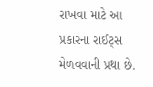રાખવા માટે આ પ્રકારના રાઈટ્સ મેળવવાની પ્રથા છે.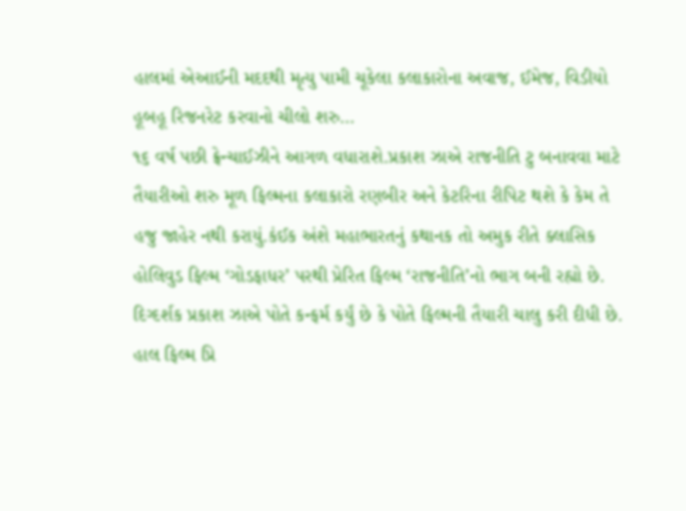હાલમાં એઆઈની મદદથી મૃત્યુ પામી ચૂકેલા કલાકારોના અવાજ, ઈમેજ, વિડીયો હૂબહૂ રિજનરેટ કરવાનો ચીલો શરુ…
૧૬ વર્ષ પછી ફ્રેન્ચાઈઝીને આગળ વધારાશે.પ્રકાશ ઝાએ રાજનીતિ ટુ બનાવવા માટે તૈયારીઓ શરુ મૂળ ફિલ્મના કલાકારો રણબીર અને કેટરિના રીપિટ થશે કે કેમ તે હજુ જાહેર નથી કરાયું.કંઈક અંશે મહાભારતનું કથાનક તો અમુક રીતે ક્લાસિક હોલિવુડ ફિલ્મ ‘ગોડફાધર’ પરથી પ્રેરિત ફિલ્મ ‘રાજનીતિ’નો ભાગ બની રહ્યો છે. દિગ્દર્શક પ્રકાશ ઝાએ પોતે કન્ફર્મ કર્યું છે કે પોતે ફિલ્મની તૈયારી ચાલુ કરી દીધી છે. હાલ ફિલ્મ પ્રિ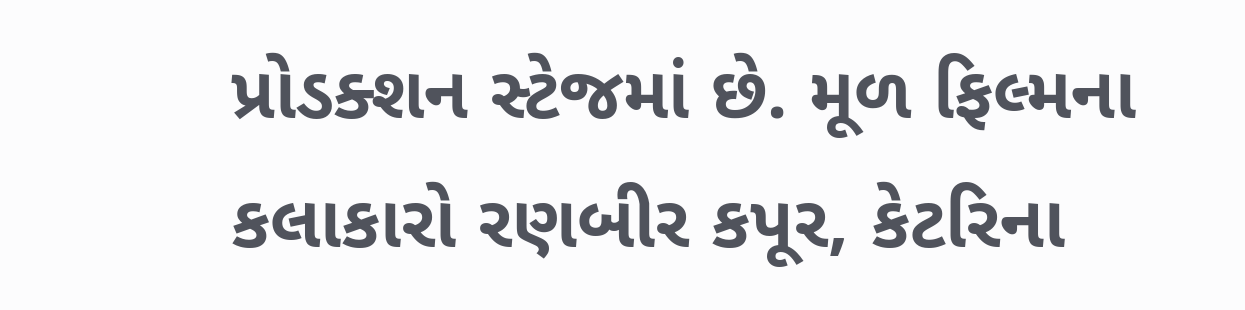પ્રોડક્શન સ્ટેજમાં છે. મૂળ ફિલ્મના કલાકારો રણબીર કપૂર, કેટરિના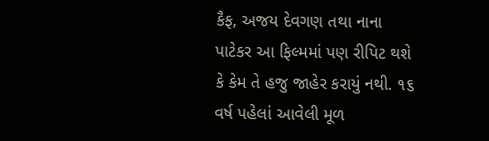કૈફ, અજય દેવગણ તથા નાના પાટેકર આ ફિલ્મમાં પણ રીપિટ થશે કે કેમ તે હજુ જાહેર કરાયું નથી. ૧૬ વર્ષ પહેલાં આવેલી મૂળ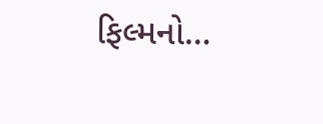ફિલ્મનો…